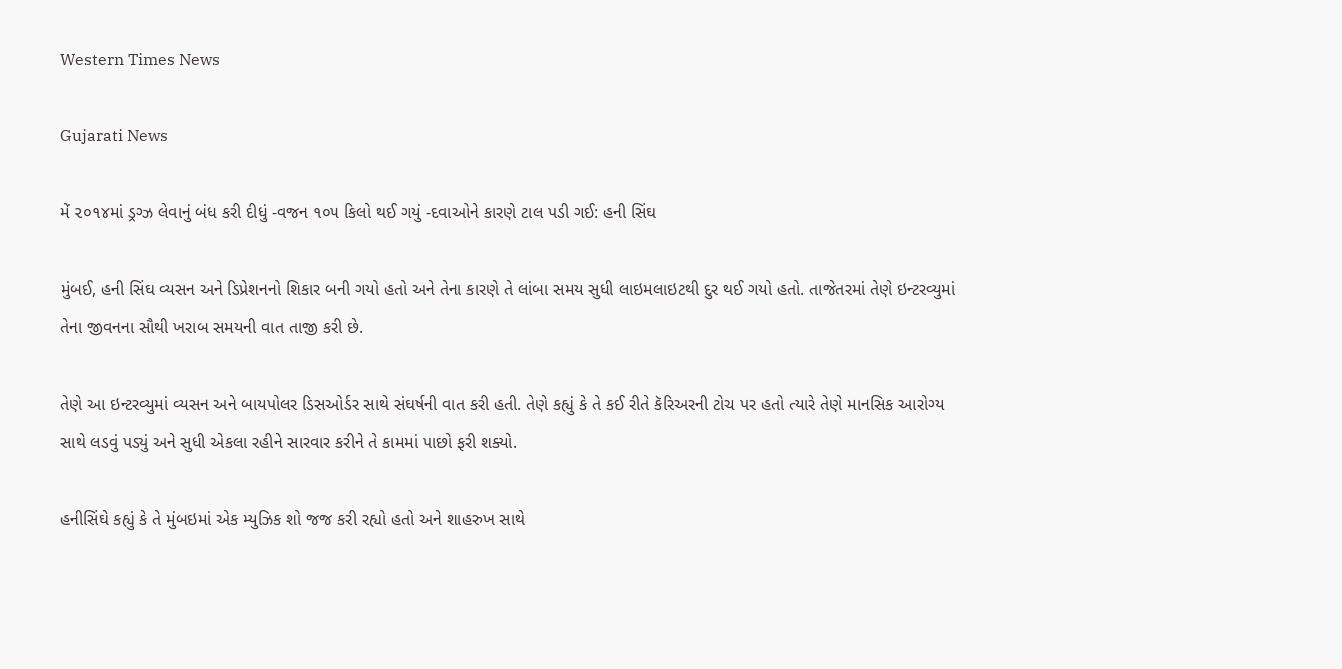Western Times News

Gujarati News

મેં ૨૦૧૪માં ડ્રગ્ઝ લેવાનું બંધ કરી દીધું -વજન ૧૦૫ કિલો થઈ ગયું -દવાઓને કારણે ટાલ પડી ગઈ: હની સિંઘ

મુંબઈ, હની સિંઘ વ્યસન અને ડિપ્રેશનનો શિકાર બની ગયો હતો અને તેના કારણે તે લાંબા સમય સુધી લાઇમલાઇટથી દુર થઈ ગયો હતો. તાજેતરમાં તેણે ઇન્ટરવ્યુમાં તેના જીવનના સૌથી ખરાબ સમયની વાત તાજી કરી છે.

તેણે આ ઇન્ટરવ્યુમાં વ્યસન અને બાયપોલર ડિસઓર્ડર સાથે સંઘર્ષની વાત કરી હતી. તેણે કહ્યું કે તે કઈ રીતે કૅરિઅરની ટોચ પર હતો ત્યારે તેણે માનસિક આરોગ્ય સાથે લડવું પડ્યું અને સુધી એકલા રહીને સારવાર કરીને તે કામમાં પાછો ફરી શક્યો.

હનીસિંઘે કહ્યું કે તે મુંબઇમાં એક મ્યુઝિક શો જજ કરી રહ્યો હતો અને શાહરુખ સાથે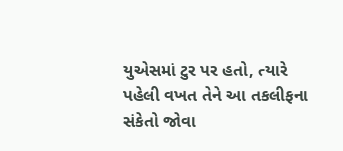યુએસમાં ટુર પર હતો, ત્યારે પહેલી વખત તેને આ તકલીફના સંકેતો જોવા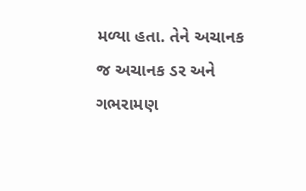મળ્યા હતા. તેને અચાનક જ અચાનક ડર અને ગભરામણ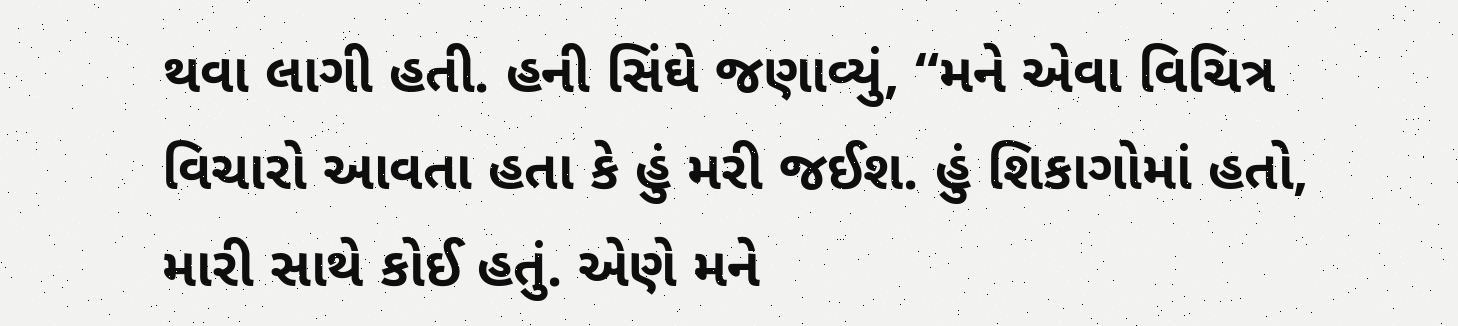થવા લાગી હતી. હની સિંઘે જણાવ્યું, “મને એવા વિચિત્ર વિચારો આવતા હતા કે હું મરી જઈશ. હું શિકાગોમાં હતો, મારી સાથે કોઈ હતું. એણે મને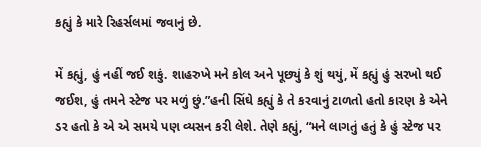કહ્યું કે મારે રિહર્સલમાં જવાનું છે.

મેં કહ્યું, હું નહીં જઈ શકું. શાહરુખે મને કોલ અને પૂછ્યું કે શું થયું, મેં કહ્યું હું સરખો થઈ જઈશ, હું તમને સ્ટેજ પર મળું છું.”હની સિંઘે કહ્યું કે તે કરવાનું ટાળતો હતો કારણ કે એને ડર હતો કે એ એ સમયે પણ વ્યસન કરી લેશે. તેણે કહ્યું, “મને લાગતું હતું કે હું સ્ટેજ પર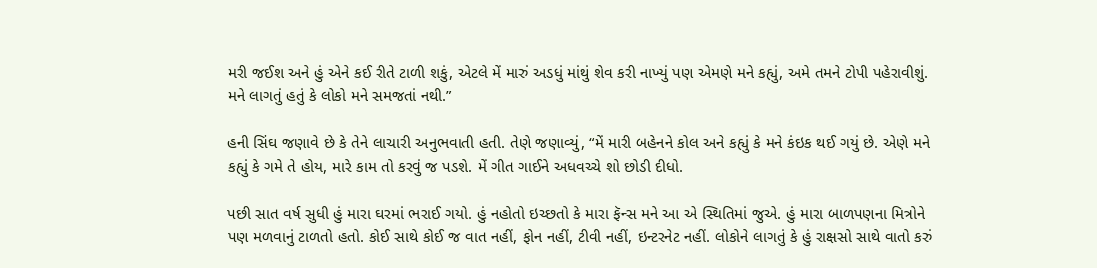મરી જઈશ અને હું એને કઈ રીતે ટાળી શકું, એટલે મેં મારું અડધું માંથું શેવ કરી નાખ્યું પણ એમણે મને કહ્યું, અમે તમને ટોપી પહેરાવીશું. મને લાગતું હતું કે લોકો મને સમજતાં નથી.”

હની સિંઘ જણાવે છે કે તેને લાચારી અનુભવાતી હતી. તેણે જણાવ્યું, “મેં મારી બહેનને કોલ અને કહ્યું કે મને કંઇક થઈ ગયું છે. એણે મને કહ્યું કે ગમે તે હોય, મારે કામ તો કરવું જ પડશે. મેં ગીત ગાઈને અધવચ્ચે શો છોડી દીધો.

પછી સાત વર્ષ સુધી હું મારા ઘરમાં ભરાઈ ગયો. હું નહોતો ઇચ્છતો કે મારા ફૅન્સ મને આ એ સ્થિતિમાં જુએ. હું મારા બાળપણના મિત્રોને પણ મળવાનું ટાળતો હતો. કોઈ સાથે કોઈ જ વાત નહીં, ફોન નહીં, ટીવી નહીં, ઇન્ટરનેટ નહીં. લોકોને લાગતું કે હું રાક્ષસો સાથે વાતો કરું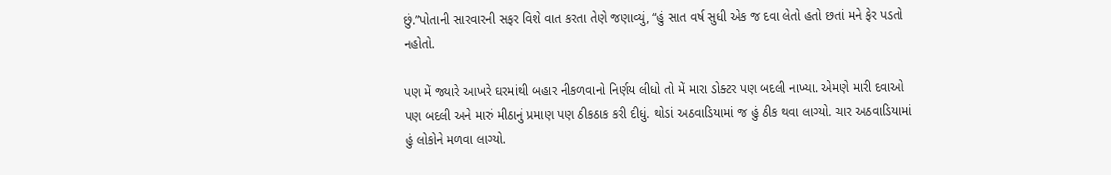છું.”પોતાની સારવારની સફર વિશે વાત કરતા તેણે જણાવ્યું, “હું સાત વર્ષ સુધી એક જ દવા લેતો હતો છતાં મને ફેર પડતો નહોતો.

પણ મેં જ્યારે આખરે ઘરમાંથી બહાર નીકળવાનો નિર્ણય લીધો તો મેં મારા ડોક્ટર પણ બદલી નાખ્યા. એમણે મારી દવાઓ પણ બદલી અને મારું મીઠાનું પ્રમાણ પણ ઠીકઠાક કરી દીધું. થોડાં અઠવાડિયામાં જ હું ઠીક થવા લાગ્યો. ચાર અઠવાડિયામાં હું લોકોને મળવા લાગ્યો.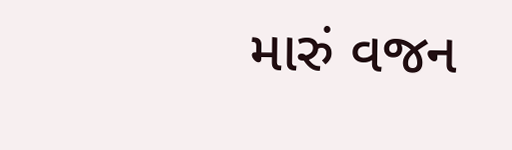મારું વજન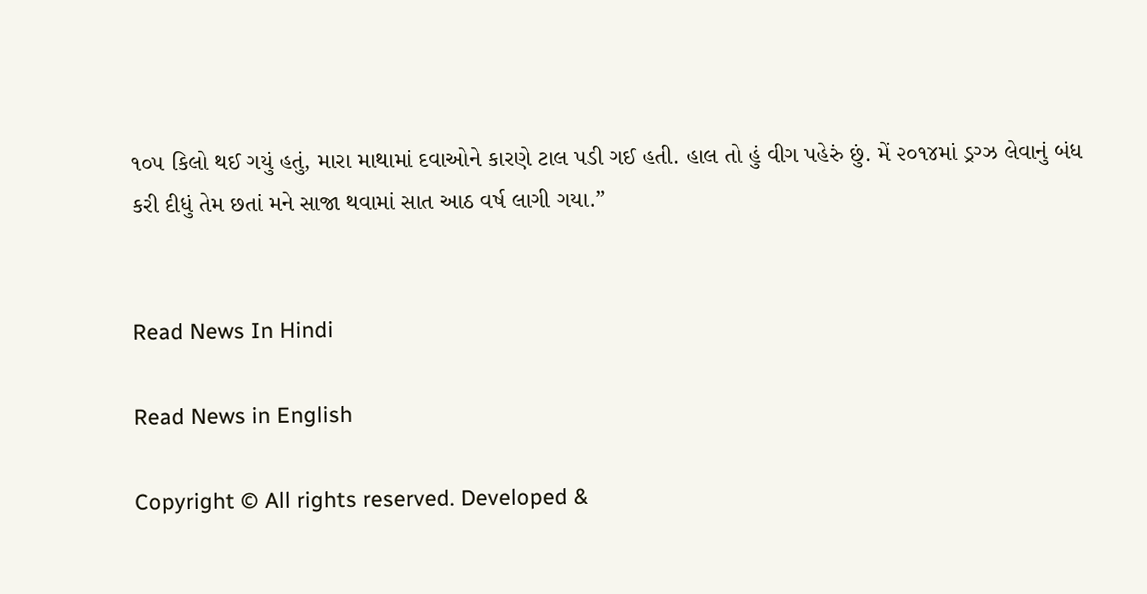૧૦૫ કિલો થઈ ગયું હતું, મારા માથામાં દવાઓને કારણે ટાલ પડી ગઈ હતી. હાલ તો હું વીગ પહેરું છું. મેં ૨૦૧૪માં ડ્રગ્ઝ લેવાનું બંધ કરી દીધું તેમ છતાં મને સાજા થવામાં સાત આઠ વર્ષ લાગી ગયા.”


Read News In Hindi

Read News in English

Copyright © All rights reserved. Developed &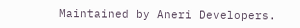Maintained by Aneri Developers.